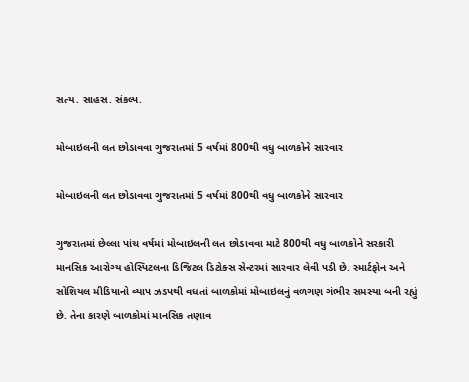સત્ય. સાહસ. સંકલ્પ.

મોબાઇલની લત છોડાવવા ગુજરાતમાં 5 વર્ષમાં 800થી વધુ બાળકોને સારવાર

મોબાઇલની લત છોડાવવા ગુજરાતમાં 5 વર્ષમાં 800થી વધુ બાળકોને સારવાર

ગુજરાતમાં છેલ્લા પાંચ વર્ષમાં મોબાઇલની લત છોડાવવા માટે 800થી વધુ બાળકોને સરકારી માનસિક આરોગ્ય હોસ્પિટલના ડિજિટલ ડિટોક્સ સેન્ટરમાં સારવાર લેવી પડી છે. સ્માર્ટફોન અને સોશિયલ મીડિયાનો વ્યાપ ઝડપથી વધતાં બાળકોમાં મોબાઇલનું વળગણ ગંભીર સમસ્યા બની રહ્યું છે. તેના કારણે બાળકોમાં માનસિક તણાવ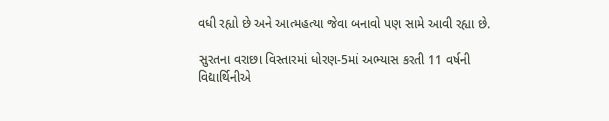વધી રહ્યો છે અને આત્મહત્યા જેવા બનાવો પણ સામે આવી રહ્યા છે.

સુરતના વરાછા વિસ્તારમાં ધોરણ-5માં અભ્યાસ કરતી 11 વર્ષની વિદ્યાર્થિનીએ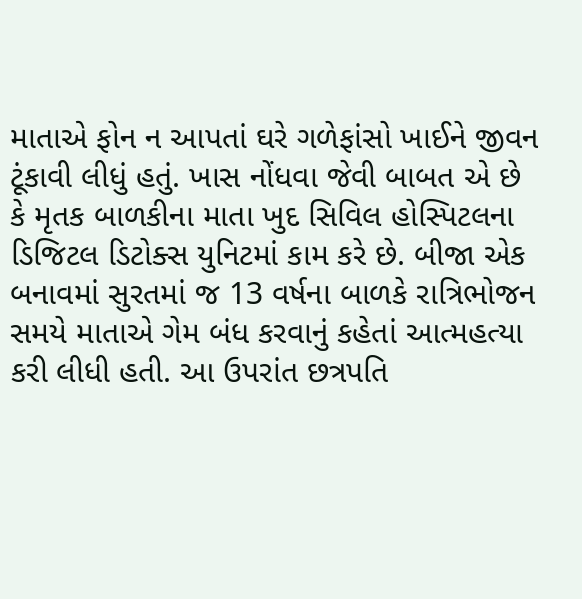માતાએ ફોન ન આપતાં ઘરે ગળેફાંસો ખાઈને જીવન ટૂંકાવી લીધું હતું. ખાસ નોંધવા જેવી બાબત એ છે કે મૃતક બાળકીના માતા ખુદ સિવિલ હોસ્પિટલના ડિજિટલ ડિટોક્સ યુનિટમાં કામ કરે છે. બીજા એક બનાવમાં સુરતમાં જ 13 વર્ષના બાળકે રાત્રિભોજન સમયે માતાએ ગેમ બંધ કરવાનું કહેતાં આત્મહત્યા કરી લીધી હતી. આ ઉપરાંત છત્રપતિ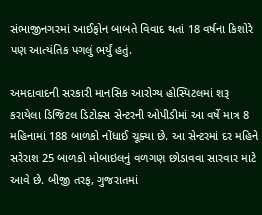સંભાજીનગરમાં આઈફોન બાબતે વિવાદ થતાં 18 વર્ષના કિશોરે પણ આત્યંતિક પગલું ભર્યું હતું.

અમદાવાદની સરકારી માનસિક આરોગ્ય હોસ્પિટલમાં શરૂ કરાયેલા ડિજિટલ ડિટોક્સ સેન્ટરની ઓપીડીમાં આ વર્ષે માત્ર 8 મહિનામાં 188 બાળકો નોંધાઈ ચૂક્યા છે. આ સેન્ટરમાં દર મહિને સરેરાશ 25 બાળકો મોબાઇલનું વળગણ છોડાવવા સારવાર માટે આવે છે. બીજી તરફ, ગુજરાતમાં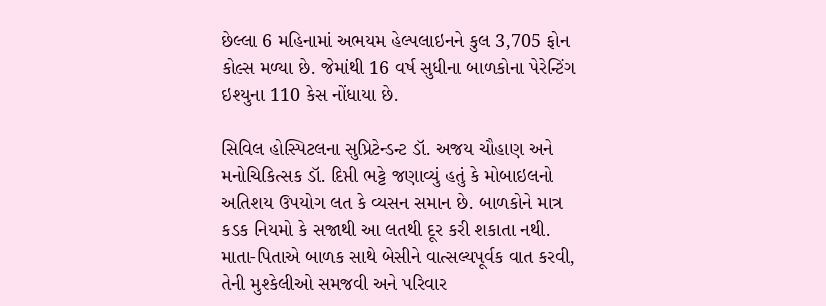છેલ્લા 6 મહિનામાં અભયમ હેલ્પલાઇનને કુલ 3,705 ફોન કોલ્સ મળ્યા છે. જેમાંથી 16 વર્ષ સુધીના બાળકોના પેરેન્ટિંગ ઇશ્યુના 110 કેસ નોંધાયા છે.

સિવિલ હોસ્પિટલના સુપ્રિટેન્ડન્ટ ડૉ. અજય ચૌહાણ અને મનોચિકિત્સક ડૉ. દિપ્તી ભટ્ટે જણાવ્યું હતું કે મોબાઇલનો અતિશય ઉપયોગ લત કે વ્યસન સમાન છે. બાળકોને માત્ર કડક નિયમો કે સજાથી આ લતથી દૂર કરી શકાતા નથી. માતા-પિતાએ બાળક સાથે બેસીને વાત્સલ્યપૂર્વક વાત કરવી, તેની મુશ્કેલીઓ સમજવી અને પરિવાર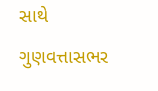સાથે ગુણવત્તાસભર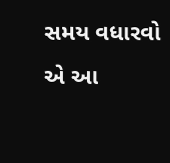સમય વધારવો એ આ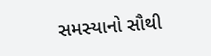સમસ્યાનો સૌથી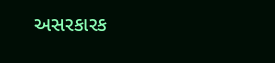અસરકારક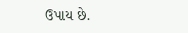ઉપાય છે.